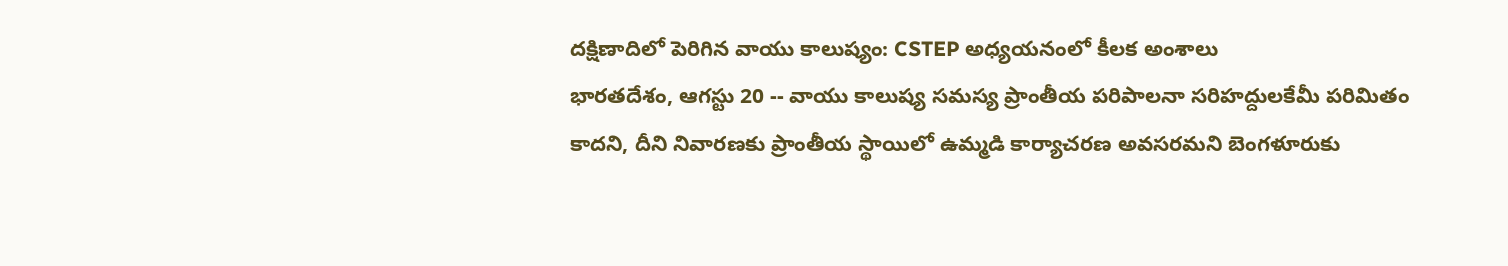దక్షిణాదిలో పెరిగిన వాయు కాలుష్యం: CSTEP అధ్యయనంలో కీలక అంశాలు
భారతదేశం, ఆగస్టు 20 -- వాయు కాలుష్య సమస్య ప్రాంతీయ పరిపాలనా సరిహద్దులకేమీ పరిమితం కాదని, దీని నివారణకు ప్రాంతీయ స్థాయిలో ఉమ్మడి కార్యాచరణ అవసరమని బెంగళూరుకు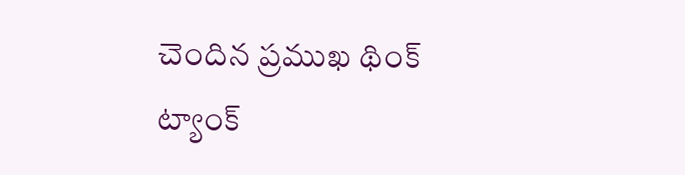చెందిన ప్రముఖ థింక్ ట్యాంక్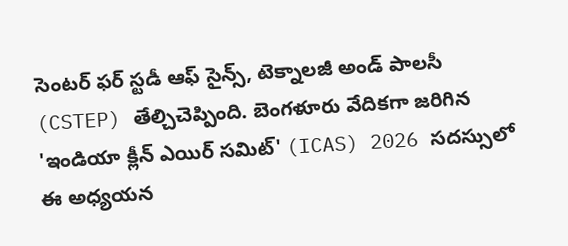సెంటర్ ఫర్ స్టడీ ఆఫ్ సైన్స్, టెక్నాలజీ అండ్ పాలసీ (CSTEP) తేల్చిచెప్పింది. బెంగళూరు వేదికగా జరిగిన 'ఇండియా క్లీన్ ఎయిర్ సమిట్' (ICAS) 2026 సదస్సులో ఈ అధ్యయన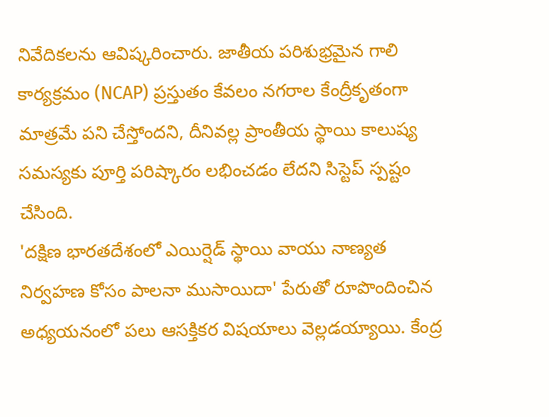నివేదికలను ఆవిష్కరించారు. జాతీయ పరిశుభ్రమైన గాలి కార్యక్రమం (NCAP) ప్రస్తుతం కేవలం నగరాల కేంద్రీకృతంగా మాత్రమే పని చేస్తోందని, దీనివల్ల ప్రాంతీయ స్థాయి కాలుష్య సమస్యకు పూర్తి పరిష్కారం లభించడం లేదని సిస్టెప్ స్పష్టం చేసింది.
'దక్షిణ భారతదేశంలో ఎయిర్షెడ్ స్థాయి వాయు నాణ్యత నిర్వహణ కోసం పాలనా ముసాయిదా' పేరుతో రూపొందించిన అధ్యయనంలో పలు ఆసక్తికర విషయాలు వెల్లడయ్యాయి. కేంద్ర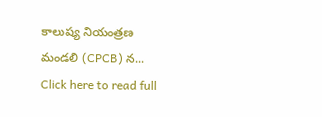కాలుష్య నియంత్రణ మండలి (CPCB) న...
Click here to read full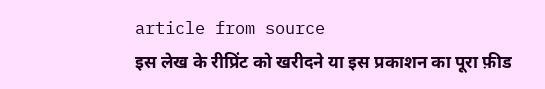article from source
इस लेख के रीप्रिंट को खरीदने या इस प्रकाशन का पूरा फ़ीड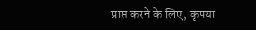प्राप्त करने के लिए, कृपया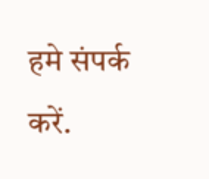हमे संपर्क करें.